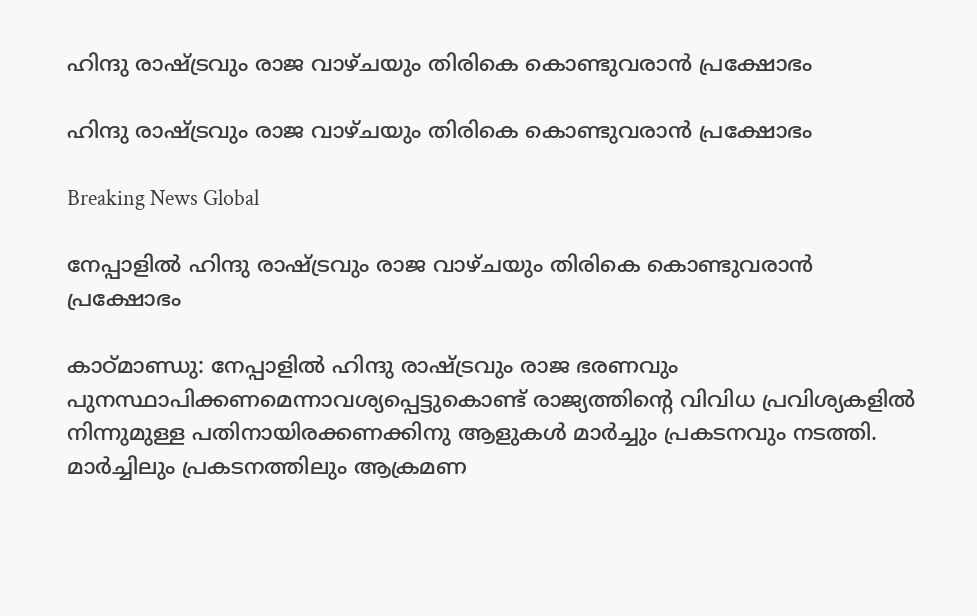ഹിന്ദു രാഷ്ട്രവും രാജ വാഴ്ചയും തിരികെ കൊണ്ടുവരാന്‍ പ്രക്ഷോഭം

ഹിന്ദു രാഷ്ട്രവും രാജ വാഴ്ചയും തിരികെ കൊണ്ടുവരാന്‍ പ്രക്ഷോഭം

Breaking News Global

നേപ്പാളില്‍ ഹിന്ദു രാഷ്ട്രവും രാജ വാഴ്ചയും തിരികെ കൊണ്ടുവരാന്‍ പ്രക്ഷോഭം

കാഠ്മാണ്ഡു: നേപ്പാളില്‍ ഹിന്ദു രാഷ്ട്രവും രാജ ഭരണവും പുനസ്ഥാപിക്കണമെന്നാവശ്യപ്പെട്ടുകൊണ്ട് രാജ്യത്തിന്റെ വിവിധ പ്രവിശ്യകളില്‍ നിന്നുമുള്ള പതിനായിരക്കണക്കിനു ആളുകള്‍ മാര്‍ച്ചും പ്രകടനവും നടത്തി. മാര്‍ച്ചിലും പ്രകടനത്തിലും ആക്രമണ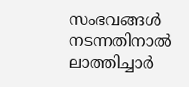സംഭവങ്ങള്‍ നടന്നതിനാല്‍ ലാത്തിച്ചാര്‍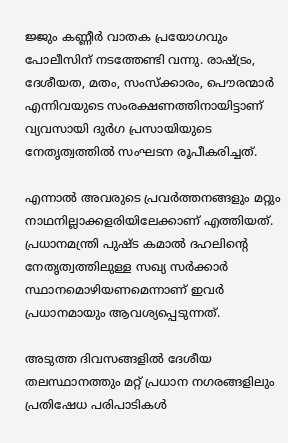ജ്ജും കണ്ണീര്‍ വാതക പ്രയോഗവും പോലീസിന് നടത്തേണ്ടി വന്നു. രാഷ്ട്രം, ദേശീയത, മതം, സംസ്ക്കാരം, പൌരന്മാര്‍ എന്നിവയുടെ സംരക്ഷണത്തിനായിട്ടാണ് വ്യവസായി ദുര്‍ഗ പ്രസായിയുടെ നേതൃത്വത്തില്‍ സംഘടന രൂപീകരിച്ചത്.

എന്നാല്‍ അവരുടെ പ്രവര്‍ത്തനങ്ങളും മറ്റും നാഥനില്ലാക്കളരിയിലേക്കാണ് എത്തിയത്. പ്രധാനമന്ത്രി പുഷ്ട കമാല്‍ ദഹലിന്റെ നേതൃത്വത്തിലുള്ള സഖ്യ സര്‍ക്കാര്‍ സ്ഥാനമൊഴിയണമെന്നാണ് ഇവര്‍ പ്രധാനമായും ആവശ്യപ്പെടുന്നത്.

അടുത്ത ദിവസങ്ങളില്‍ ദേശീയ തലസ്ഥാനത്തും മറ്റ് പ്രധാന നഗരങ്ങളിലും പ്രതിഷേധ പരിപാടികള്‍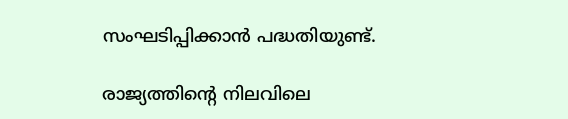സംഘടിപ്പിക്കാന്‍ പദ്ധതിയുണ്ട്.

രാജ്യത്തിന്റെ നിലവിലെ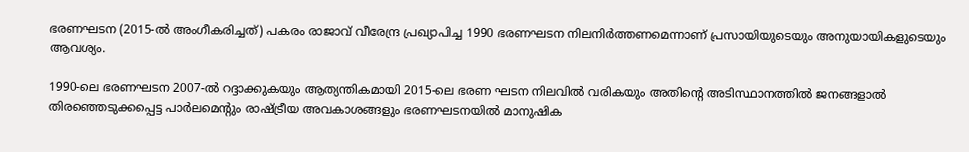ഭരണഘടന (2015-ല്‍ അംഗീകരിച്ചത്) പകരം രാജാവ് വീരേന്ദ്ര പ്രഖ്യാപിച്ച 1990 ഭരണഘടന നിലനിര്‍ത്തണമെന്നാണ് പ്രസായിയുടെയും അനുയായികളുടെയും ആവശ്യം.

1990-ലെ ഭരണഘടന 2007-ല്‍ റദ്ദാക്കുകയും ആത്യന്തികമായി 2015-ലെ ഭരണ ഘടന നിലവില്‍ വരികയും അതിന്റെ അടിസ്ഥാനത്തില്‍ ജനങ്ങളാല്‍ തിരഞ്ഞെടുക്കപ്പെട്ട പാര്‍ലമെന്റും രാഷ്ട്രീയ അവകാശങ്ങളും ഭരണഘടനയില്‍ മാനുഷിക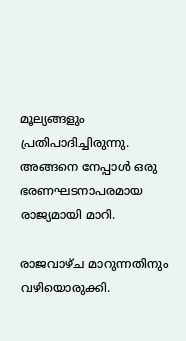മൂല്യങ്ങളും പ്രതിപാദിച്ചിരുന്നു. അങ്ങനെ നേപ്പാള്‍ ഒരു ഭരണഘടനാപരമായ രാജ്യമായി മാറി.

രാജവാഴ്ച മാറുന്നതിനും വഴിയൊരുക്കി.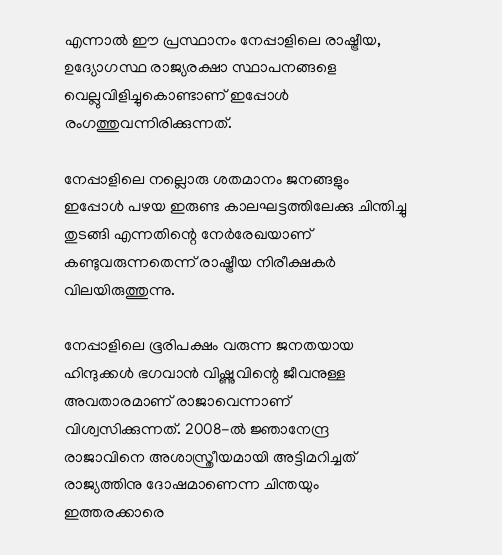എന്നാല്‍ ഈ പ്രസ്ഥാനം നേപ്പാളിലെ രാഷ്ട്രീയ, ഉദ്യോഗസ്ഥ രാജ്യരക്ഷാ സ്ഥാപനങ്ങളെ വെല്ലുവിളിച്ചുകൊണ്ടാണ് ഇപ്പോള്‍ രംഗത്തുവന്നിരിക്കുന്നത്.

നേപ്പാളിലെ നല്ലൊരു ശതമാനം ജനങ്ങളും ഇപ്പോള്‍ പഴയ ഇരുണ്ട കാലഘട്ടത്തിലേക്കു ചിന്തിച്ചു തുടങ്ങി എന്നതിന്റെ നേര്‍രേഖയാണ് കണ്ടുവരുന്നതെന്ന് രാഷ്ട്രീയ നിരീക്ഷകര്‍ വിലയിരുത്തുന്നു.

നേപ്പാളിലെ ഭൂരിപക്ഷം വരുന്ന ജനതയായ ഹിന്ദുക്കള്‍ ഭഗവാന്‍ വിഷ്ണുവിന്റെ ജീവനുള്ള അവതാരമാണ് രാജാവെന്നാണ് വിശ്വസിക്കുന്നത്. 2008-ല്‍ ജ്ഞാനേന്ദ്ര രാജാവിനെ അശാസ്ത്രീയമായി അട്ടിമറിച്ചത് രാജ്യത്തിനു ദോഷമാണെന്ന ചിന്തയും ഇത്തരക്കാരെ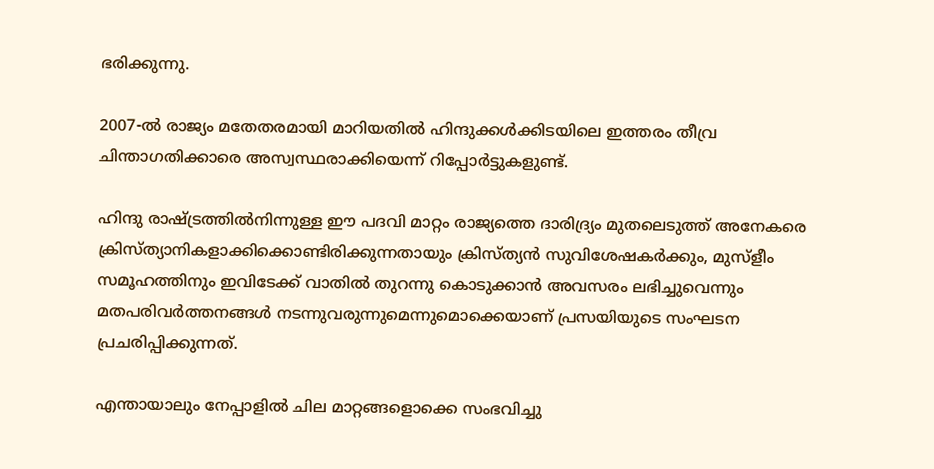ഭരിക്കുന്നു.

2007-ല്‍ രാജ്യം മതേതരമായി മാറിയതില്‍ ഹിന്ദുക്കള്‍ക്കിടയിലെ ഇത്തരം തീവ്ര ചിന്താഗതിക്കാരെ അസ്വസ്ഥരാക്കിയെന്ന് റിപ്പോര്‍ട്ടുകളുണ്ട്.

ഹിന്ദു രാഷ്ട്രത്തില്‍നിന്നുള്ള ഈ പദവി മാറ്റം രാജ്യത്തെ ദാരിദ്ര്യം മുതലെടുത്ത് അനേകരെ ക്രിസ്ത്യാനികളാക്കിക്കൊണ്ടിരിക്കുന്നതായും ക്രിസ്ത്യന്‍ സുവിശേഷകര്‍ക്കും, മുസ്ളീം സമൂഹത്തിനും ഇവിടേക്ക് വാതില്‍ തുറന്നു കൊടുക്കാന്‍ അവസരം ലഭിച്ചുവെന്നും മതപരിവര്‍ത്തനങ്ങള്‍ നടന്നുവരുന്നുമെന്നുമൊക്കെയാണ് പ്രസയിയുടെ സംഘടന പ്രചരിപ്പിക്കുന്നത്.

എന്തായാലും നേപ്പാളില്‍ ചില മാറ്റങ്ങളൊക്കെ സംഭവിച്ചു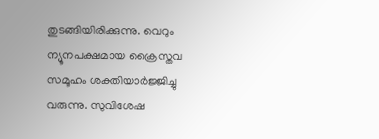തുടങ്ങിയിരിക്കുന്നു. വെറും ന്യൂനപക്ഷമായ ക്രൈസ്തവ സമൂഹം ശക്തിയാര്‍ജ്ജിച്ചു വരുന്നു. സുവിശേഷ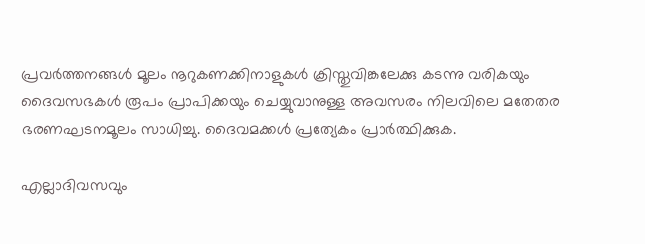പ്രവര്‍ത്തനങ്ങള്‍ മൂലം നൂറുകണക്കിനാളുകള്‍ ക്രിസ്തുവിങ്കലേക്കു കടന്നു വരികയും ദൈവസഭകള്‍ രൂപം പ്രാപിക്കയും ചെയ്യുവാനുള്ള അവസരം നിലവിലെ മതേതര ഭരണഘടനമൂലം സാധിച്ചു. ദൈവമക്കള്‍ പ്രത്യേകം പ്രാര്‍ത്ഥിക്കുക.

എല്ലാദിവസവും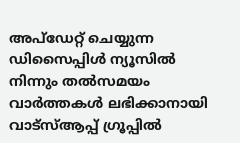അപ്ഡേറ്റ് ചെയ്യുന്ന ഡിസൈപ്പിൾ ന്യൂസിൽ നിന്നും തൽസമയം വാർത്തകൾ ലഭിക്കാനായി വാട്സ്ആപ്പ് ഗ്രൂപ്പിൽ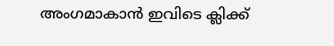അംഗമാകാൻ ഇവിടെ ക്ലിക്ക്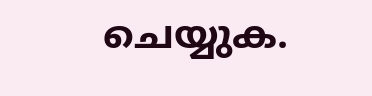ചെയ്യുക.